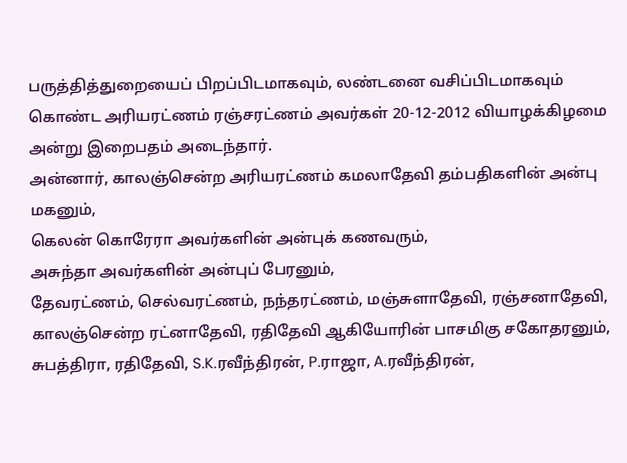பருத்தித்துறையைப் பிறப்பிடமாகவும், லண்டனை வசிப்பிடமாகவும் கொண்ட அரியரட்ணம் ரஞ்சரட்ணம் அவர்கள் 20-12-2012 வியாழக்கிழமை அன்று இறைபதம் அடைந்தார்.
அன்னார், காலஞ்சென்ற அரியரட்ணம் கமலாதேவி தம்பதிகளின் அன்பு மகனும்,
கெலன் கொரேரா அவர்களின் அன்புக் கணவரும்,
அசுந்தா அவர்களின் அன்புப் பேரனும்,
தேவரட்ணம், செல்வரட்ணம், நந்தரட்ணம், மஞ்சுளாதேவி, ரஞ்சனாதேவி, காலஞ்சென்ற ரட்னாதேவி, ரதிதேவி ஆகியோரின் பாசமிகு சகோதரனும்,
சுபத்திரா, ரதிதேவி, S.K.ரவீந்திரன், P.ராஜா, A.ரவீந்திரன்,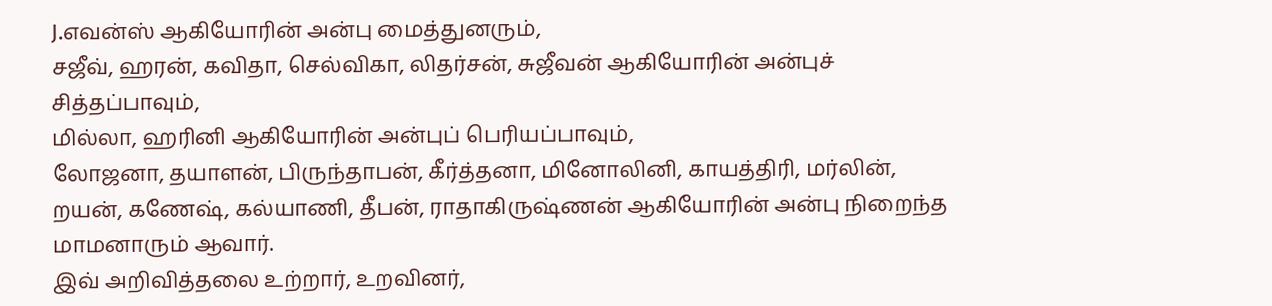J.எவன்ஸ் ஆகியோரின் அன்பு மைத்துனரும்,
சஜீவ், ஹரன், கவிதா, செல்விகா, லிதர்சன், சுஜீவன் ஆகியோரின் அன்புச் சித்தப்பாவும்,
மில்லா, ஹரினி ஆகியோரின் அன்புப் பெரியப்பாவும்,
லோஜனா, தயாளன், பிருந்தாபன், கீர்த்தனா, மினோலினி, காயத்திரி, மர்லின், றயன், கணேஷ், கல்யாணி, தீபன், ராதாகிருஷ்ணன் ஆகியோரின் அன்பு நிறைந்த மாமனாரும் ஆவார்.
இவ் அறிவித்தலை உற்றார், உறவினர்,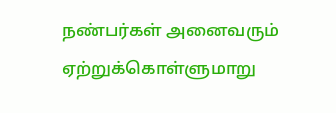நண்பர்கள் அனைவரும் ஏற்றுக்கொள்ளுமாறு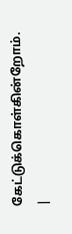கேட்டுக்கொள்கின்றோம். |